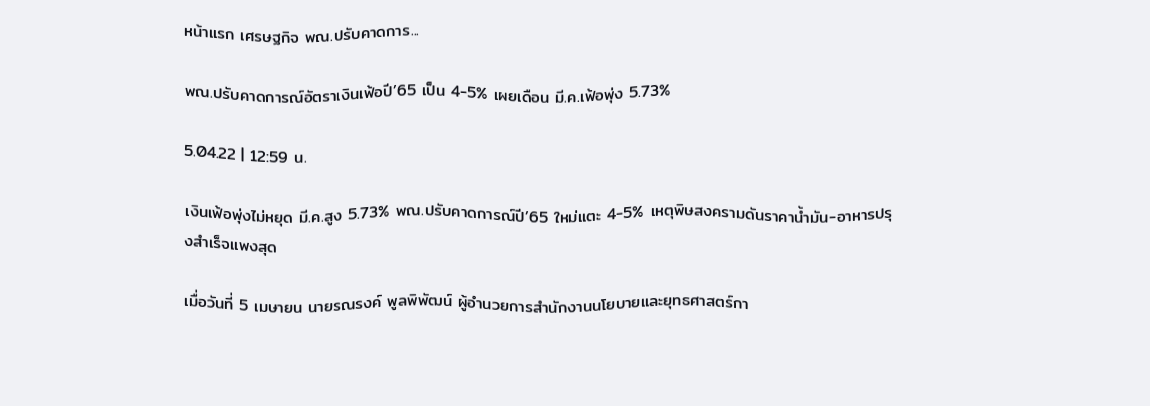หน้าแรก เศรษฐกิจ พณ.ปรับคาดการ...

พณ.ปรับคาดการณ์อัตราเงินเฟ้อปี’65 เป็น 4-5% เผยเดือน มี.ค.เฟ้อพุ่ง 5.73%

5.04.22 | 12:59 น.

เงินเฟ้อพุ่งไม่หยุด มี.ค.สูง 5.73% พณ.ปรับคาดการณ์ปี’65 ใหม่แตะ 4-5% เหตุพิษสงครามดันราคาน้ำมัน-อาหารปรุงสำเร็จแพงสุด

เมื่อวันที่ 5 เมษายน นายรณรงค์ พูลพิพัฒน์ ผู้อำนวยการสำนักงานนโยบายและยุทธศาสตร์กา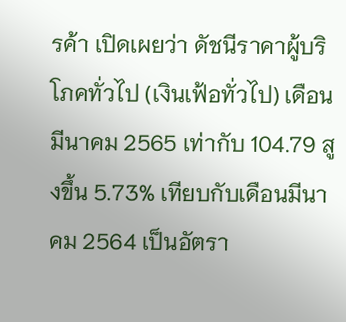รค้า เปิดเผยว่า ดัชนีราคาผู้บริโภคทั่วไป (เงินเฟ้อทั่วไป) เดือนมีนาคม 2565 เท่ากับ 104.79 สูงขึ้น 5.73% เทียบกับเดือนมีนาคม 2564 เป็นอัตรา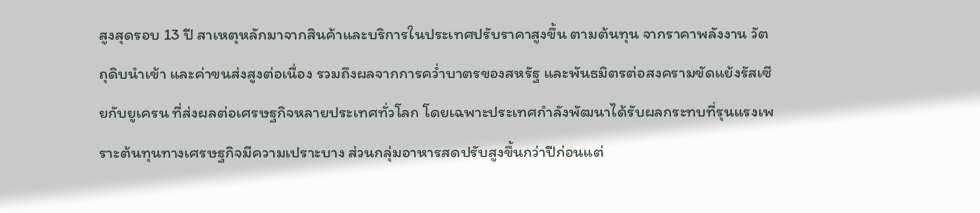สูงสุดรอบ 13 ปี สาเหตุหลักมาจากสินค้าและบริการในประเทศปรับราคาสูงขึ้น ตามต้นทุน จากราคาพลังงาน วัตถุดิบนำเข้า และค่าขนส่งสูงต่อเนื่อง รวมถึงผลจากการคว่ำบาตรของสหรัฐ และพันธมิตรต่อสงครามขัดแย้งรัสเซียกับยูเครน ที่ส่งผลต่อเศรษฐกิจหลายประเทศทั่วโลก โดยเฉพาะประเทศกำลังพัฒนาได้รับผลกระทบที่รุนแรงเพราะต้นทุนทางเศรษฐกิจมีความเปราะบาง ส่วนกลุ่มอาหารสดปรับสูงขึ้นกว่าปีก่อนแต่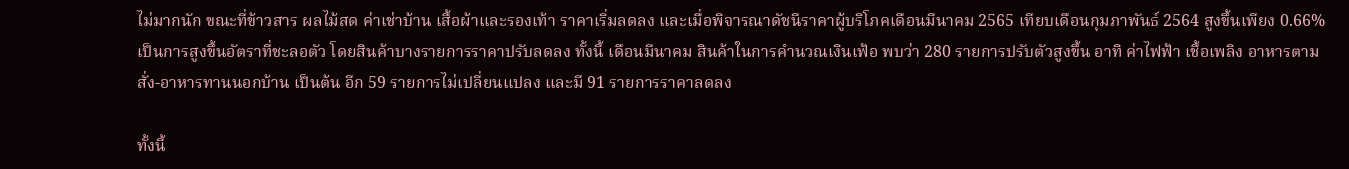ไม่มากนัก ขณะที่ข้าวสาร ผลไม้สด ค่าเช่าบ้าน เสื้อผ้าและรองเท้า ราคาเริ่มลดลง และเมื่อพิจารณาดัชนีราคาผู้บริโภคเดือนมีนาคม 2565 เทียบเดือนกุมภาพันธ์ 2564 สูงขึ้นเพียง 0.66% เป็นการสูงขึ้นอัตราที่ชะลอตัว โดยสินค้าบางรายการราคาปรับลดลง ทั้งนี้ เดือนมีนาคม สินค้าในการคำนวณเงินเฟ้อ พบว่า 280 รายการปรับตัวสูงขึ้น อาทิ ค่าไฟฟ้า เชื้อเพลิง อาหารตามสั่ง-อาหารทานนอกบ้าน เป็นต้น อีก 59 รายการไม่เปลี่ยนแปลง และมี 91 รายการราคาลดลง

ทั้งนี้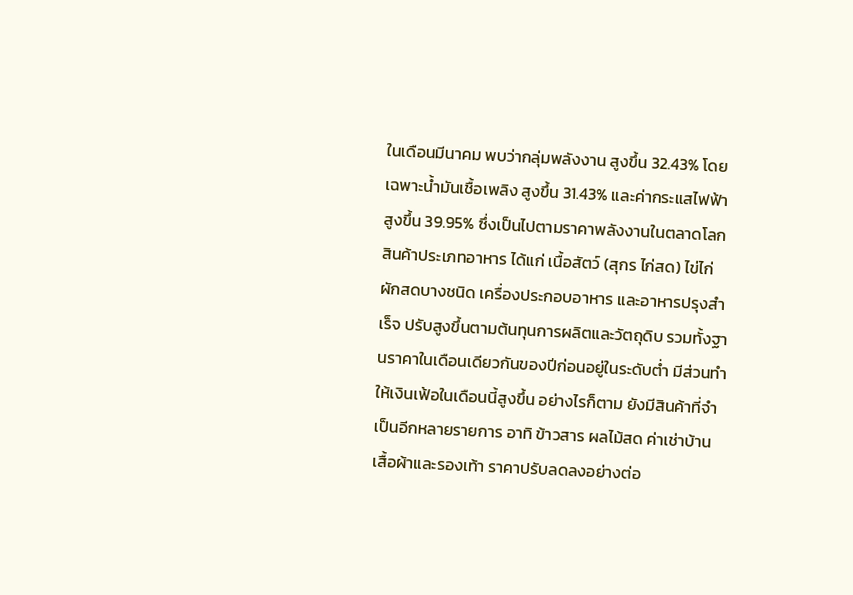ในเดือนมีนาคม พบว่ากลุ่มพลังงาน สูงขึ้น 32.43% โดยเฉพาะน้ำมันเชื้อเพลิง สูงขึ้น 31.43% และค่ากระแสไฟฟ้า สูงขึ้น 39.95% ซึ่งเป็นไปตามราคาพลังงานในตลาดโลก สินค้าประเภทอาหาร ได้แก่ เนื้อสัตว์ (สุกร ไก่สด) ไข่ไก่ ผักสดบางชนิด เครื่องประกอบอาหาร และอาหารปรุงสำเร็จ ปรับสูงขึ้นตามต้นทุนการผลิตและวัตถุดิบ รวมทั้งฐานราคาในเดือนเดียวกันของปีก่อนอยู่ในระดับต่ำ มีส่วนทำให้เงินเฟ้อในเดือนนี้สูงขึ้น อย่างไรก็ตาม ยังมีสินค้าที่จำเป็นอีกหลายรายการ อาทิ ข้าวสาร ผลไม้สด ค่าเช่าบ้าน เสื้อผ้าและรองเท้า ราคาปรับลดลงอย่างต่อ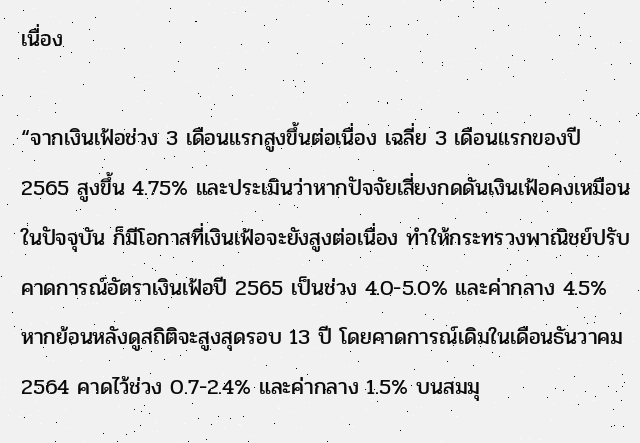เนื่อง

“จากเงินเฟ้อช่วง 3 เดือนแรกสูงขึ้นต่อเนื่อง เฉลี่ย 3 เดือนแรกของปี 2565 สูงขึ้น 4.75% และประเมินว่าหากปัจจัยเสี่ยงกดดันเงินเฟ้อคงเหมือนในปัจจุบัน ก็มีโอกาสที่เงินเฟ้อจะยังสูงต่อเนื่อง ทำให้กระทรวงพาณิชย์ปรับคาดการณ์อัตราเงินเฟ้อปี 2565 เป็นช่วง 4.0-5.0% และค่ากลาง 4.5% หากย้อนหลังดูสถิติจะสูงสุดรอบ 13 ปี โดยคาดการณ์เดิมในเดือนธันวาคม 2564 คาดไว้ช่วง 0.7-2.4% และค่ากลาง 1.5% บนสมมุ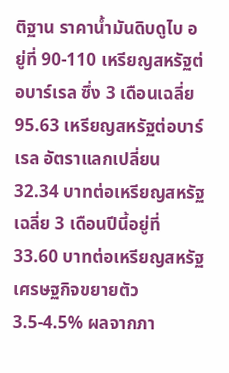ติฐาน ราคาน้ำมันดิบดูไบ อยู่ที่ 90-110 เหรียญสหรัฐต่อบาร์เรล ซึ่ง 3 เดือนเฉลี่ย 95.63 เหรียญสหรัฐต่อบาร์เรล อัตราแลกเปลี่ยน 32.34 บาทต่อเหรียญสหรัฐ เฉลี่ย 3 เดือนปีนี้อยู่ที่ 33.60 บาทต่อเหรียญสหรัฐ เศรษฐกิจขยายตัว 3.5-4.5% ผลจากภา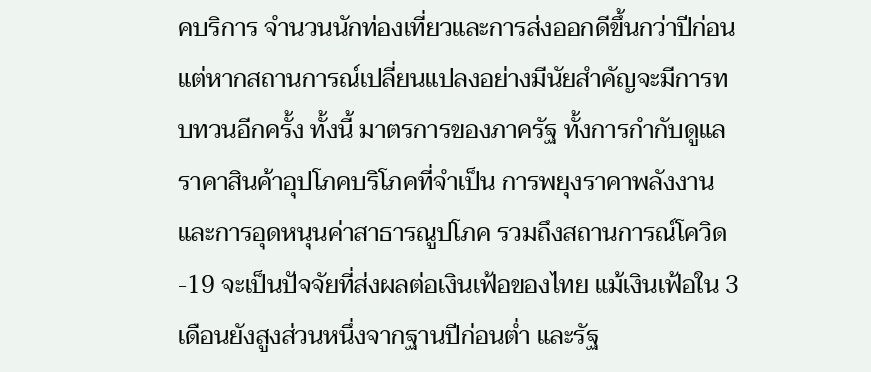คบริการ จำนวนนักท่องเที่ยวและการส่งออกดีขึ้นกว่าปีก่อน แต่หากสถานการณ์เปลี่ยนแปลงอย่างมีนัยสำคัญจะมีการทบทวนอีกครั้ง ทั้งนี้ มาตรการของภาครัฐ ทั้งการกำกับดูแลราคาสินค้าอุปโภคบริโภคที่จำเป็น การพยุงราคาพลังงาน และการอุดหนุนค่าสาธารณูปโภค รวมถึงสถานการณ์โควิด-19 จะเป็นปัจจัยที่ส่งผลต่อเงินเฟ้อของไทย แม้เงินเฟ้อใน 3 เดือนยังสูงส่วนหนึ่งจากฐานปีก่อนต่ำ และรัฐ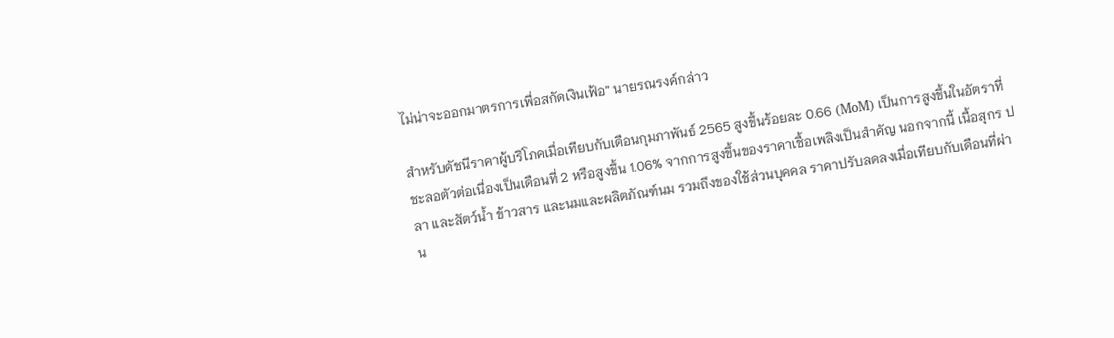ไม่น่าจะออกมาตรการเพื่อสกัดเงินเฟ้อ” นายรณรงค์กล่าว

สำหรับดัชนีราคาผู้บริโภคเมื่อเทียบกับเดือนกุมภาพันธ์ 2565 สูงขึ้นร้อยละ 0.66 (MoM) เป็นการสูงขึ้นในอัตราที่ชะลอตัวต่อเนื่องเป็นเดือนที่ 2 หรือสูงขึ้น 1.06% จากการสูงขึ้นของราคาเชื้อเพลิงเป็นสำคัญ นอกจากนี้ เนื้อสุกร ปลา และสัตว์น้ำ ข้าวสาร และนมและผลิตภัณฑ์นม รวมถึงของใช้ส่วนบุคคล ราคาปรับลดลงเมื่อเทียบกับเดือนที่ผ่าน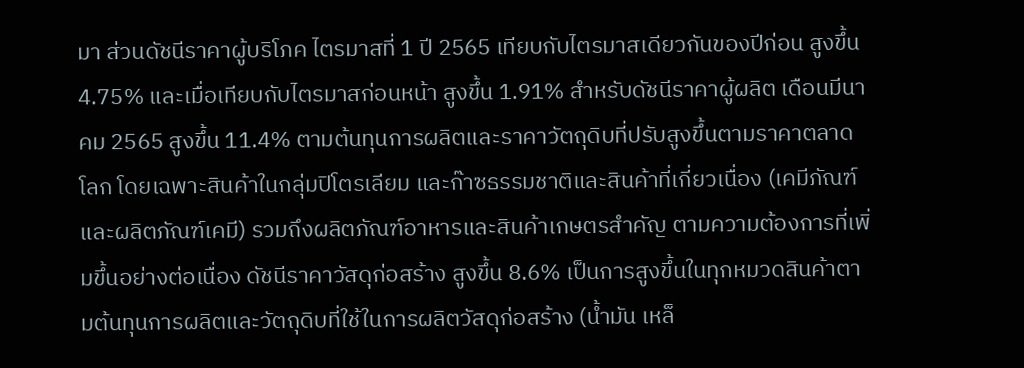มา ส่วนดัชนีราคาผู้บริโภค ไตรมาสที่ 1 ปี 2565 เทียบกับไตรมาสเดียวกันของปีก่อน สูงขึ้น 4.75% และเมื่อเทียบกับไตรมาสก่อนหน้า สูงขึ้น 1.91% สำหรับดัชนีราคาผู้ผลิต เดือนมีนาคม 2565 สูงขึ้น 11.4% ตามต้นทุนการผลิตและราคาวัตถุดิบที่ปรับสูงขึ้นตามราคาตลาดโลก โดยเฉพาะสินค้าในกลุ่มปิโตรเลียม และก๊าซธรรมชาติและสินค้าที่เกี่ยวเนื่อง (เคมีภัณฑ์และผลิตภัณฑ์เคมี) รวมถึงผลิตภัณฑ์อาหารและสินค้าเกษตรสำคัญ ตามความต้องการที่เพิ่มขึ้นอย่างต่อเนื่อง ดัชนีราคาวัสดุก่อสร้าง สูงขึ้น 8.6% เป็นการสูงขึ้นในทุกหมวดสินค้าตามต้นทุนการผลิตและวัตถุดิบที่ใช้ในการผลิตวัสดุก่อสร้าง (น้ำมัน เหล็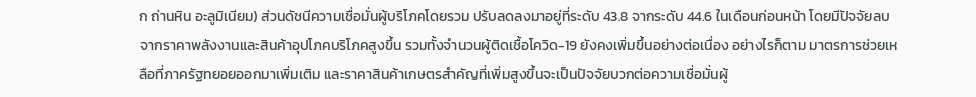ก ถ่านหิน อะลูมิเนียม) ส่วนดัชนีความเชื่อมั่นผู้บริโภคโดยรวม ปรับลดลงมาอยู่ที่ระดับ 43.8 จากระดับ 44.6 ในเดือนก่อนหน้า โดยมีปัจจัยลบจากราคาพลังงานและสินค้าอุปโภคบริโภคสูงขึ้น รวมทั้งจำนวนผู้ติดเชื้อโควิด-19 ยังคงเพิ่มขึ้นอย่างต่อเนื่อง อย่างไรก็ตาม มาตรการช่วยเหลือที่ภาครัฐทยอยออกมาเพิ่มเติม และราคาสินค้าเกษตรสำคัญที่เพิ่มสูงขึ้นจะเป็นปัจจัยบวกต่อความเชื่อมั่นผู้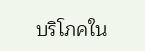บริโภคใน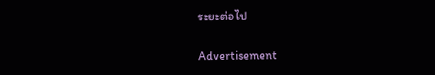ระยะต่อไป

Advertisement